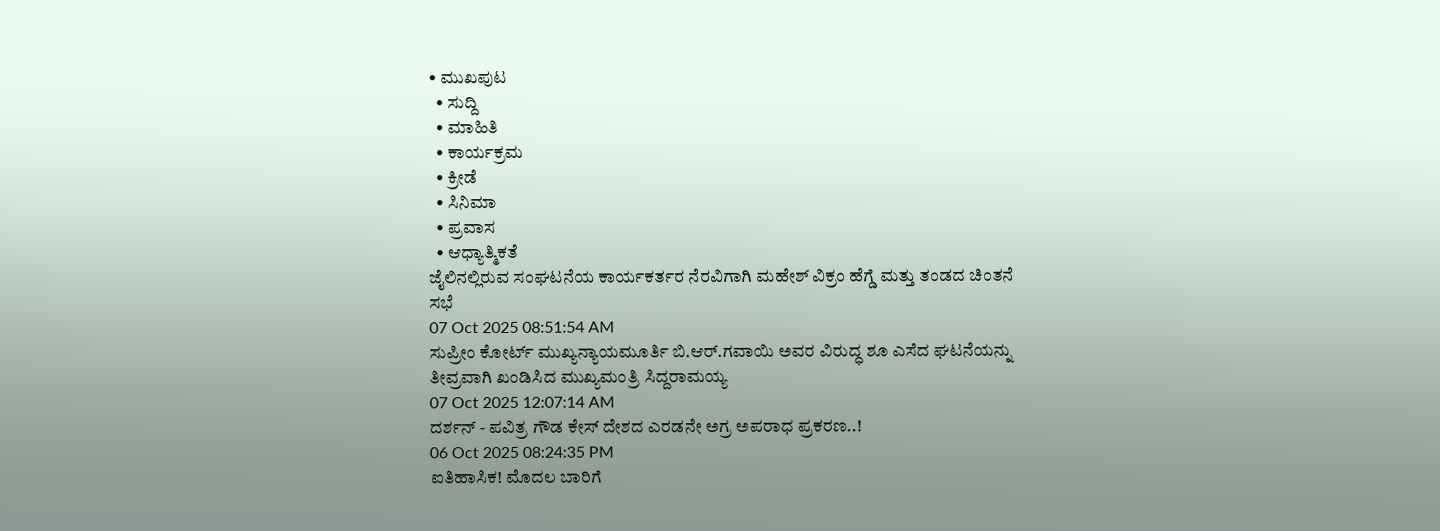• ಮುಖಪುಟ
  • ಸುದ್ದಿ
  • ಮಾಹಿತಿ
  • ಕಾರ್ಯಕ್ರಮ
  • ಕ್ರೀಡೆ
  • ಸಿನಿಮಾ
  • ಪ್ರವಾಸ
  • ಆಧ್ಯಾತ್ಮಿಕತೆ
ಜೈಲಿನಲ್ಲಿರುವ ಸಂಘಟನೆಯ ಕಾರ್ಯಕರ್ತರ ನೆರವಿಗಾಗಿ ಮಹೇಶ್ ವಿಕ್ರಂ ಹೆಗ್ಡೆ ಮತ್ತು ತಂಡದ ಚಿಂತನೆ ಸಭೆ
07 Oct 2025 08:51:54 AM
ಸುಪ್ರೀಂ ಕೋರ್ಟ್ ಮುಖ್ಯನ್ಯಾಯಮೂರ್ತಿ ಬಿ.ಆರ್.ಗವಾಯಿ ಅವರ ವಿರುದ್ಧ ಶೂ ಎಸೆದ ಘಟನೆಯನ್ನು ತೀವ್ರವಾಗಿ ಖಂಡಿಸಿದ ಮುಖ್ಯಮಂತ್ರಿ ಸಿದ್ದರಾಮಯ್ಯ
07 Oct 2025 12:07:14 AM
ದರ್ಶನ್ - ಪವಿತ್ರ ಗೌಡ ಕೇಸ್ ದೇಶದ ಎರಡನೇ ಅಗ್ರ ಅಪರಾಧ ಪ್ರಕರಣ..!
06 Oct 2025 08:24:35 PM
ಐತಿಹಾಸಿಕ! ಮೊದಲ ಬಾರಿಗೆ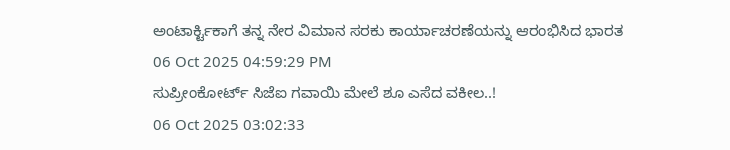ಅಂಟಾರ್ಕ್ಟಿಕಾಗೆ ತನ್ನ ನೇರ ವಿಮಾನ ಸರಕು ಕಾರ್ಯಾಚರಣೆಯನ್ನು ಆರಂಭಿಸಿದ ಭಾರತ
06 Oct 2025 04:59:29 PM
ಸುಪ್ರೀಂಕೋರ್ಟ್ ಸಿಜೆಐ ಗವಾಯಿ ಮೇಲೆ ಶೂ ಎಸೆದ ವಕೀಲ..!
06 Oct 2025 03:02:33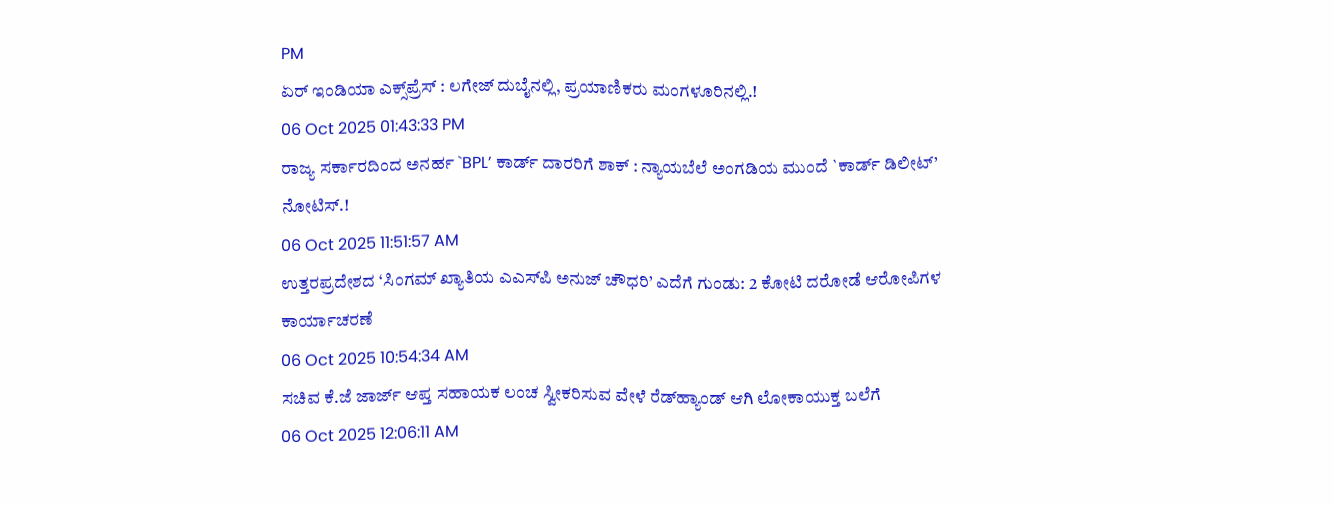PM
ಏರ್ ಇಂಡಿಯಾ ಎಕ್ಸ್‌ಪ್ರೆಸ್ : ಲಗೇಜ್ ದುಬೈನಲ್ಲಿ, ಪ್ರಯಾಣಿಕರು ಮಂಗಳೂರಿನಲ್ಲಿ.!
06 Oct 2025 01:43:33 PM
ರಾಜ್ಯ ಸರ್ಕಾರದಿಂದ ಅನರ್ಹ `BPL’ ಕಾರ್ಡ್ ದಾರರಿಗೆ ಶಾಕ್ : ನ್ಯಾಯಬೆಲೆ ಅಂಗಡಿಯ ಮುಂದೆ `ಕಾರ್ಡ್ ಡಿಲೀಟ್’ ನೋಟಿಸ್.!
06 Oct 2025 11:51:57 AM
ಉತ್ತರಪ್ರದೇಶದ ‘ಸಿಂಗಮ್ ಖ್ಯಾತಿಯ ಎಎಸ್‌ಪಿ ಅನುಜ್ ಚೌಧರಿ’ ಎದೆಗೆ ಗುಂಡು: 2 ಕೋಟಿ ದರೋಡೆ ಆರೋಪಿಗಳ ಕಾರ್ಯಾಚರಣೆ
06 Oct 2025 10:54:34 AM
ಸಚಿವ ಕೆ.ಜೆ ಜಾರ್ಜ್ ಆಪ್ತ ಸಹಾಯಕ ಲಂಚ ಸ್ವೀಕರಿಸುವ ವೇಳೆ ರೆಡ್‌ಹ್ಯಾಂಡ್ ಆಗಿ ಲೋಕಾಯುಕ್ತ ಬಲೆಗೆ
06 Oct 2025 12:06:11 AM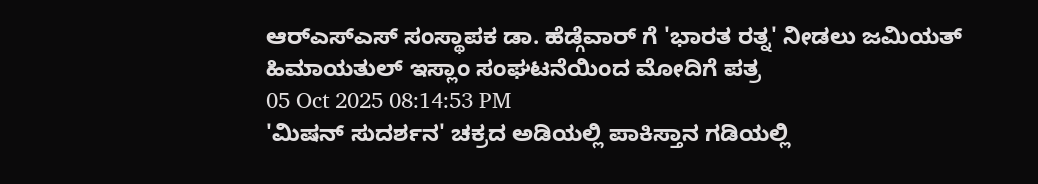ಆರ್‌ಎಸ್‌ಎಸ್ ಸಂಸ್ಥಾಪಕ ಡಾ. ಹೆಡ್ಗೆವಾರ್ ಗೆ 'ಭಾರತ ರತ್ನ' ನೀಡಲು ಜಮಿಯತ್ ಹಿಮಾಯತುಲ್ ಇಸ್ಲಾಂ ಸಂಘಟನೆಯಿಂದ ಮೋದಿಗೆ ಪತ್ರ
05 Oct 2025 08:14:53 PM
'ಮಿಷನ್ ಸುದರ್ಶನ' ಚಕ್ರದ ಅಡಿಯಲ್ಲಿ ಪಾಕಿಸ್ತಾನ ಗಡಿಯಲ್ಲಿ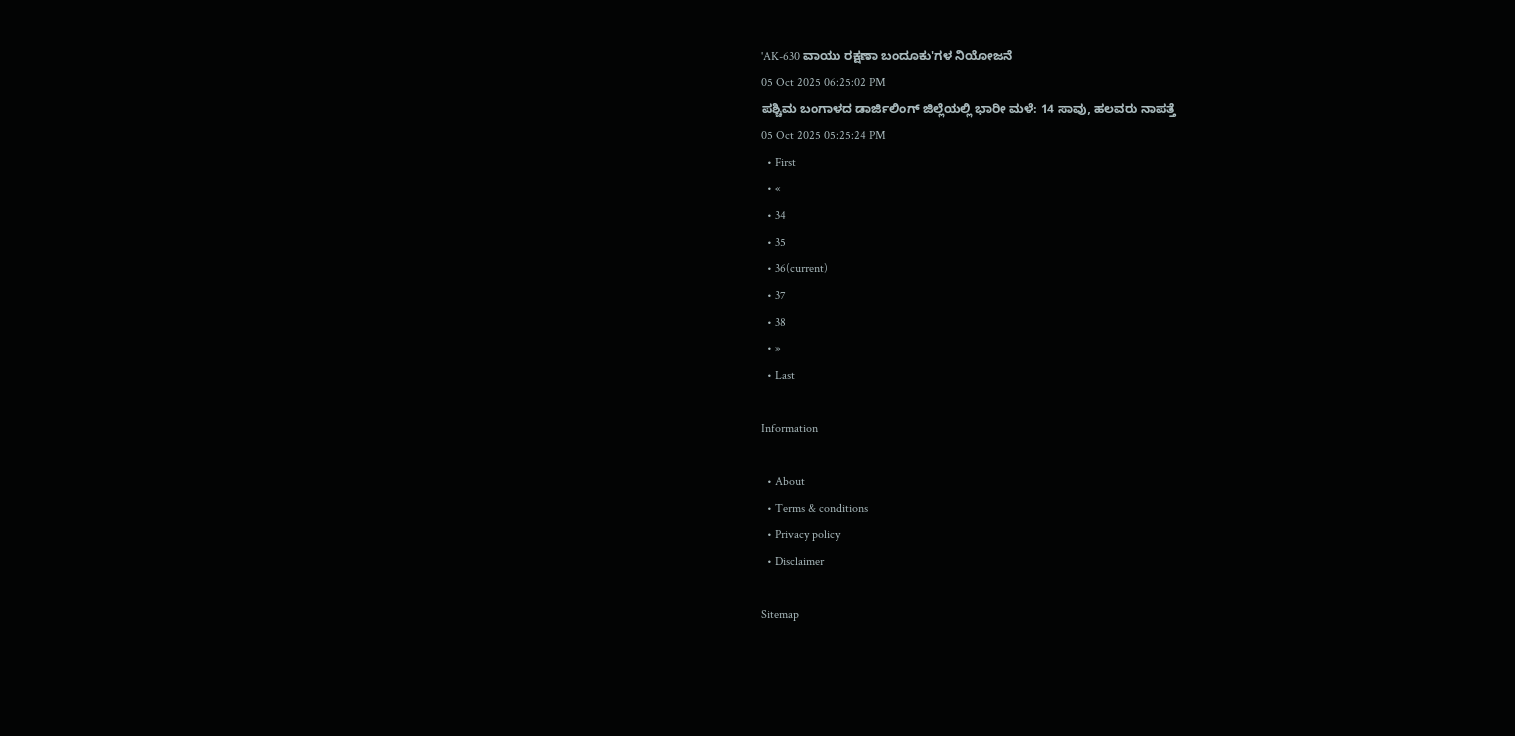'AK-630 ವಾಯು ರಕ್ಷಣಾ ಬಂದೂಕು'ಗಳ ನಿಯೋಜನೆ
05 Oct 2025 06:25:02 PM
ಪಶ್ಚಿಮ ಬಂಗಾಳದ ಡಾರ್ಜಿಲಿಂಗ್ ಜಿಲ್ಲೆಯಲ್ಲಿ ಭಾರೀ ಮಳೆ: 14 ಸಾವು, ಹಲವರು ನಾಪತ್ತೆ
05 Oct 2025 05:25:24 PM
  • First
  • «
  • 34
  • 35
  • 36(current)
  • 37
  • 38
  • »
  • Last

Information

  • About
  • Terms & conditions
  • Privacy policy
  • Disclaimer

Sitemap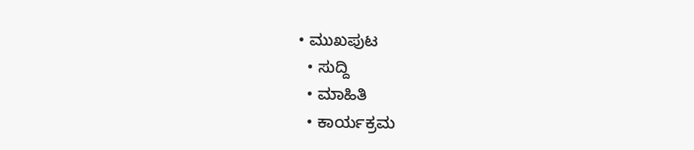• ಮುಖಪುಟ
  • ಸುದ್ದಿ
  • ಮಾಹಿತಿ
  • ಕಾರ್ಯಕ್ರಮ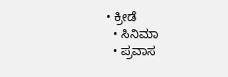• ಕ್ರೀಡೆ
  • ಸಿನಿಮಾ
  • ಪ್ರವಾಸ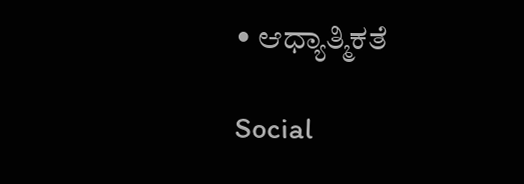• ಆಧ್ಯಾತ್ಮಿಕತೆ

Social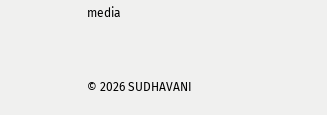media


© 2026 SUDHAVANI